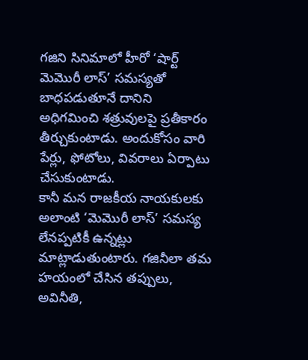గజిని సినిమాలో హీరో ‘షార్ట్ మెమొరీ లాస్’ సమస్యతో బాధపడుతూనే దానిని అధిగమించి శత్రువులపై ప్రతీకారం తీర్చుకుంటాడు. అందుకోసం వారి పేర్లు, ఫోటోలు, వివరాలు ఏర్పాటు చేసుకుంటాడు.
కానీ మన రాజకీయ నాయకులకు అలాంటి ‘మెమొరీ లాస్’ సమస్య లేనప్పటికీ ఉన్నట్లు మాట్లాడుతుంటారు. గజినీలా తమ హయంలో చేసిన తప్పులు, అవినీతి,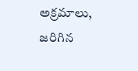అక్రమాలు, జరిగిన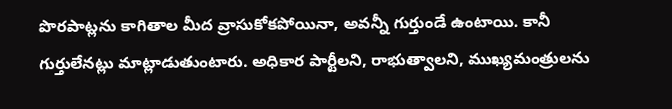పొరపాట్లను కాగితాల మీద వ్రాసుకోకపోయినా, అవన్నీ గుర్తుండే ఉంటాయి. కానీ గుర్తులేనట్లు మాట్లాడుతుంటారు. అధికార పార్టీలని, రాభుత్వాలని, ముఖ్యమంత్రులను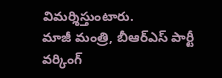విమర్శిస్తుంటారు.
మాజీ మంత్రి, బీఆర్ఎస్ పార్టీ వర్కింగ్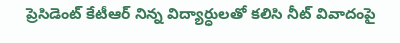ప్రెసిడెంట్ కేటీఆర్ నిన్న విద్యార్ధులతో కలిసి నీట్ వివాదంపై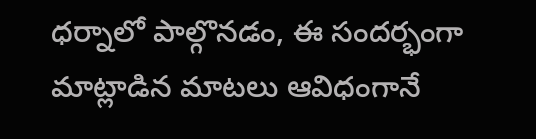ధర్నాలో పాల్గొనడం, ఈ సందర్భంగా మాట్లాడిన మాటలు ఆవిధంగానే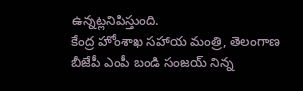ఉన్నట్లనిపిస్తుంది.
కేంద్ర హోంశాఖ సహాయ మంత్రి, తెలంగాణ బీజేపీ ఎంపీ బండి సంజయ్ నిన్న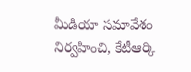మీడియా సమావేశం నిర్వహించి, కేటీఆర్కి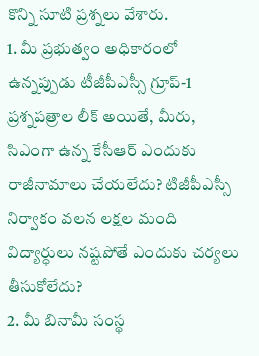కొన్ని సూటి ప్రశ్నలు వేశారు.
1. మీ ప్రభుత్వం అధికారంలో ఉన్నప్పుడు టీజీపీఎస్సీ గ్రూప్-1 ప్రశ్నపత్రాల లీక్ అయితే, మీరు, సిఎంగా ఉన్న కేసీఆర్ ఎందుకు రాజీనామాలు చేయలేదు? టిజీపీఎస్సీ నిర్వాకం వలన లక్షల మంది విద్యార్ధులు నష్టపోతే ఎందుకు చర్యలు తీసుకోలేదు?
2. మీ బినామీ సంస్థ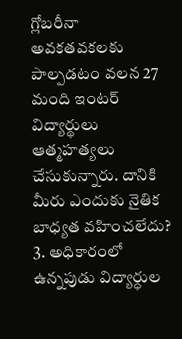గ్లోబరీనా అవకతవకలకు పాల్పడటం వలన 27 మంది ఇంటర్ విద్యార్థులు ఆత్మహత్యలు చేసుకున్నారు. దానికి మీరు ఎందుకు నైతిక బాధ్యత వహించలేదు?
3. అధికారంలో ఉన్నపుడు విద్యార్ధుల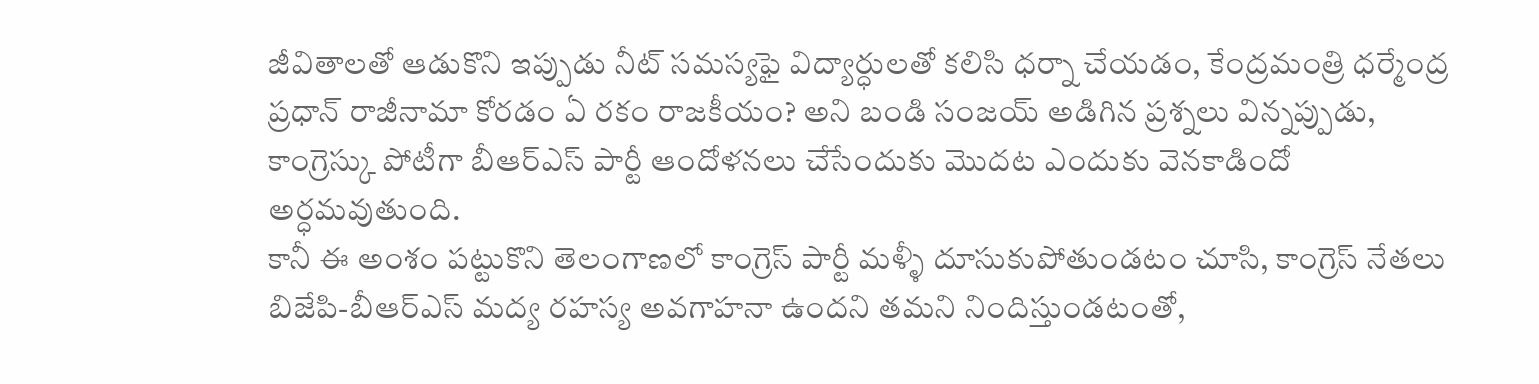జీవితాలతో ఆడుకొని ఇప్పుడు నీట్ సమస్యఫై విద్యార్ధులతో కలిసి ధర్నా చేయడం, కేంద్రమంత్రి ధర్మేంద్ర ప్రధాన్ రాజీనామా కోరడం ఏ రకం రాజకీయం? అని బండి సంజయ్ అడిగిన ప్రశ్నలు విన్నప్పుడు, కాంగ్రెస్కు పోటీగా బీఆర్ఎస్ పార్టీ ఆందోళనలు చేసేందుకు మొదట ఎందుకు వెనకాడిందో అర్ధమవుతుంది.
కానీ ఈ అంశం పట్టుకొని తెలంగాణలో కాంగ్రెస్ పార్టీ మళ్ళీ దూసుకుపోతుండటం చూసి, కాంగ్రెస్ నేతలు బిజేపి-బీఆర్ఎస్ మద్య రహస్య అవగాహనా ఉందని తమని నిందిస్తుండటంతో,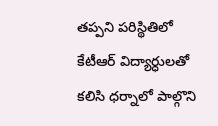తప్పని పరిస్థితిలో కేటీఆర్ విద్యార్ధులతో కలిసి ధర్నాలో పాల్గొని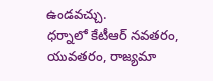ఉండవచ్చు.
ధర్నాలో కేటీఆర్ నవతరం, యువతరం, రాజ్యమా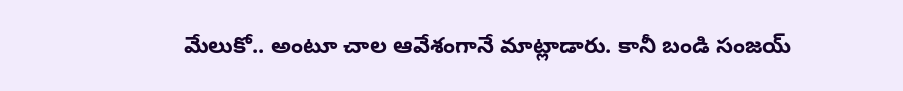మేలుకో.. అంటూ చాల ఆవేశంగానే మాట్లాడారు. కానీ బండి సంజయ్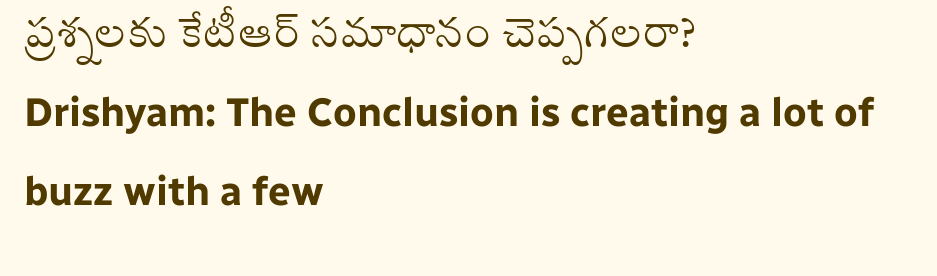ప్రశ్నలకు కేటీఆర్ సమాధానం చెప్పగలరా?
Drishyam: The Conclusion is creating a lot of buzz with a few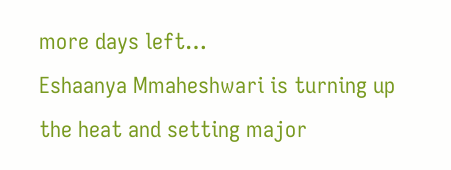more days left…
Eshaanya Mmaheshwari is turning up the heat and setting major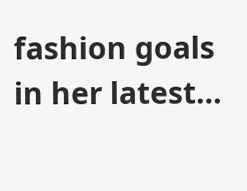fashion goals in her latest…